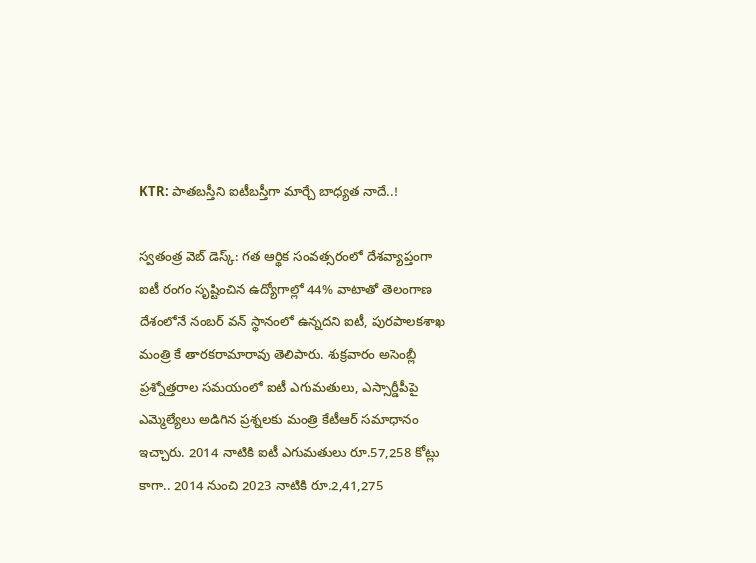KTR: పాతబస్తీని ఐటీబస్తీగా మార్చే బాధ్యత నాదే..!

స్వతంత్ర వెబ్ డెస్క్: గత ఆర్థిక సంవత్సరంలో దేశవ్యాప్తంగా ఐటీ రంగం సృష్టించిన ఉద్యోగాల్లో 44% వాటాతో తెలంగాణ దేశంలోనే నంబర్‌ వన్‌ స్థానంలో ఉన్నదని ఐటీ, పురపాలకశాఖ మంత్రి కే తారకరామారావు తెలిపారు. శుక్రవారం అసెంబ్లీ ప్రశ్నోత్తరాల సమయంలో ఐటీ ఎగుమతులు, ఎస్సార్డీపీపై ఎమ్మెల్యేలు అడిగిన ప్రశ్నలకు మంత్రి కేటీఆర్‌ సమాధానం ఇచ్చారు. 2014 నాటికి ఐటీ ఎగుమతులు రూ.57,258 కోట్లు కాగా.. 2014 నుంచి 2023 నాటికి రూ.2,41,275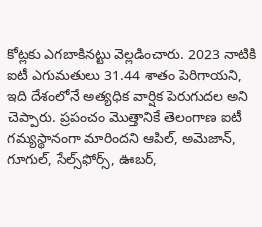కోట్లకు ఎగబాకినట్టు వెల్లడించారు. 2023 నాటికి ఐటీ ఎగుమతులు 31.44 శాతం పెరిగాయని, ఇది దేశంలోనే అత్యధిక వార్షిక పెరుగుదల అని చెప్పారు. ప్రపంచం మొత్తానికే తెలంగాణ ఐటీ గమ్యస్థానంగా మారిందని ఆపిల్‌, అమెజాన్‌, గూగుల్‌, సేల్స్‌ఫోర్స్‌, ఊబర్‌,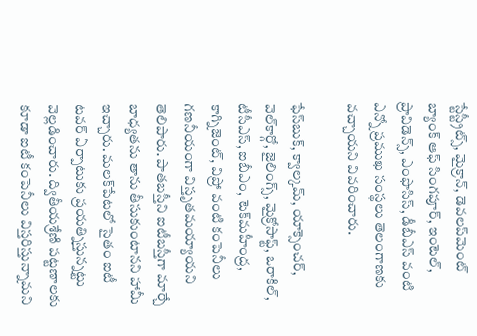స్టేస్ట్రీట్స్‌, మైక్రాన్‌, డెవలప్‌మెంట్‌ బ్యాంక్‌ ఆఫ్‌ సింగపూర్‌, ఇంటెల్‌, ప్రావిడెన్స్‌, ఎంఫొసిస్‌, డీబీఎస్‌ వంటి ఎన్నో ప్రముఖ సంస్థలు తెలంగాణకు వచ్చాయని వివరించారు.

ఫేస్‌బుక్‌, క్వాల్కమ్‌, యాక్సెంచర్‌, వెల్‌కార్గో, జైలింగ్స్‌, మైక్రోసాఫ్ట్‌, ఒరాకిల్‌, టీసీఎస్‌, ఐబీఎం, టెక్‌మహీంద్ర, కాగ్నిజెంట్‌, విప్రో వంటి కంపెనీలు గణనీయంగా విస్తృతమయ్యాయని తెలిపారు. పాతబస్తీని ఐటీబస్తీగా మార్చే బాధ్యతను తాను తీసుకుంటానని హామీ ఇచ్చారు. మలక్‌పేటలో సైతం ఐటీ టవర్‌ ఏర్పాటుకు ప్రయత్నిస్తున్నట్టు వెల్లడించారు. ద్వితీయశ్రేణి పట్టణాలకు కూడా ఐటీ కంపెనీలు విస్తరిస్తున్నామని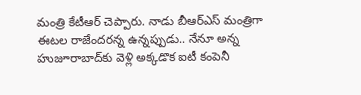మంత్రి కేటీఆర్‌ చెప్పారు. నాడు బీఆర్‌ఎస్‌ మంత్రిగా ఈటల రాజేందరన్న ఉన్నప్పుడు.. నేనూ అన్న హుజూరాబాద్‌కు వెళ్లి అక్కడొక ఐటీ కంపెనీ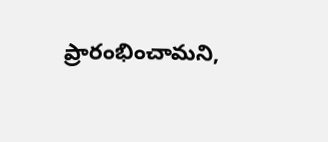ప్రారంభించామని,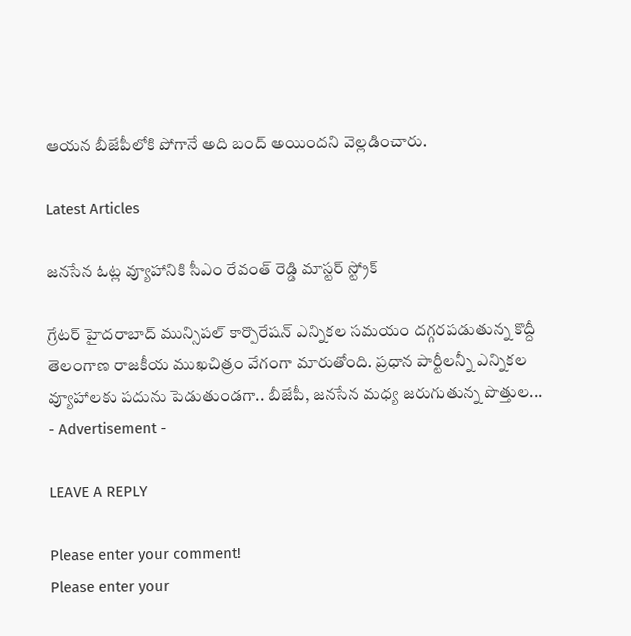ఆయన బీజేపీలోకి పోగానే అది బంద్‌ అయిందని వెల్లడించారు.

Latest Articles

జనసేన ఓట్ల వ్యూహానికి సీఎం రేవంత్ రెడ్డి మాస్టర్ స్ట్రోక్

గ్రేటర్ హైదరాబాద్ మున్సిపల్ కార్పొరేషన్ ఎన్నికల సమయం దగ్గరపడుతున్న కొద్దీ తెలంగాణ రాజకీయ ముఖచిత్రం వేగంగా మారుతోంది. ప్రధాన పార్టీలన్నీ ఎన్నికల వ్యూహాలకు పదును పెడుతుండగా.. బీజేపీ, జనసేన మధ్య జరుగుతున్న పొత్తుల...
- Advertisement -

LEAVE A REPLY

Please enter your comment!
Please enter your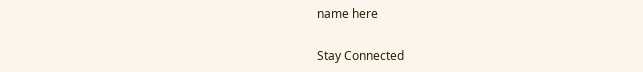name here

Stay Connected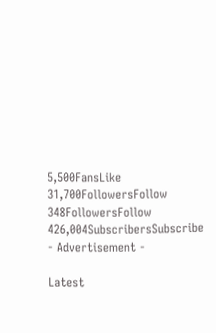5,500FansLike
31,700FollowersFollow
348FollowersFollow
426,004SubscribersSubscribe
- Advertisement -

Latest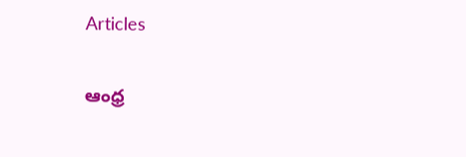Articles

ఆంధ్ర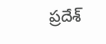ప్రదేశ్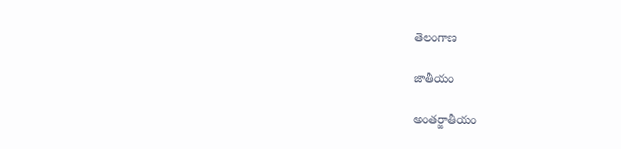తెలంగాణ

జాతీయం

అంతర్జాతీయం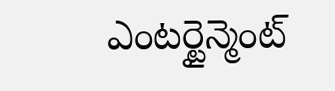ఎంటర్టైన్మెంట్